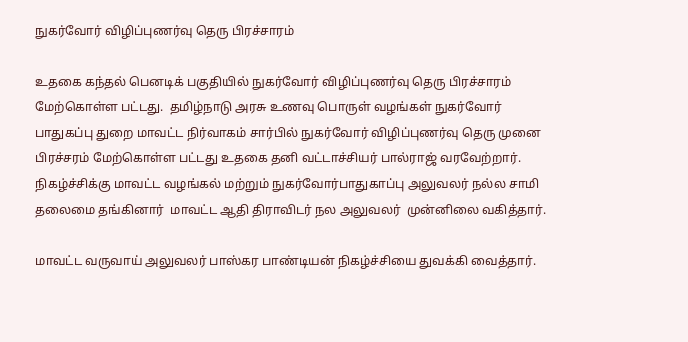நுகர்வோர் விழிப்புணர்வு தெரு பிரச்சாரம்

உதகை கந்தல் பெனடிக் பகுதியில் நுகர்வோர் விழிப்புணர்வு தெரு பிரச்சாரம் மேற்கொள்ள பட்டது.  தமிழ்நாடு அரசு உணவு பொருள் வழங்கள் நுகர்வோர் பாதுகப்பு துறை மாவட்ட நிர்வாகம் சார்பில் நுகர்வோர் விழிப்புணர்வு தெரு முனை பிரச்சரம் மேற்கொள்ள பட்டது உதகை தனி வட்டாச்சியர் பால்ராஜ் வரவேற்றார். நிகழ்ச்சிக்கு மாவட்ட வழங்கல் மற்றும் நுகர்வோர்பாதுகாப்பு அலுவலர் நல்ல சாமி தலைமை தங்கினார்  மாவட்ட ஆதி திராவிடர் நல அலுவலர்  முன்னிலை வகித்தார்.

மாவட்ட வருவாய் அலுவலர் பாஸ்கர பாண்டியன் நிகழ்ச்சியை துவக்கி வைத்தார்.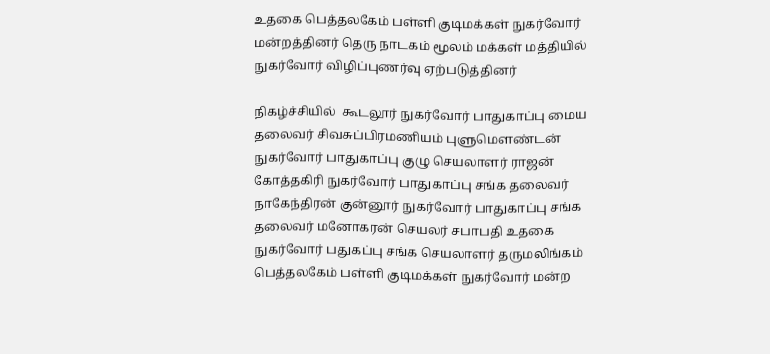உதகை பெத்தலகேம் பள்ளி குடிமக்கள் நுகர்வோர் மன்றத்தினர் தெரு நாடகம் மூலம் மக்கள் மத்தியில் நுகர்வோர் விழிப்புணர்வு ஏற்படுத்தினர்

நிகழ்ச்சியில்  கூடலூர் நுகர்வோர் பாதுகாப்பு மைய தலைவர் சிவசுப்பிரமணியம் புளுமௌண்டன் நுகர்வோர் பாதுகாப்பு குழு செயலாளர் ராஜன் கோத்தகிரி நுகர்வோர் பாதுகாப்பு சங்க தலைவர் நாகேந்திரன் குன்னூர் நுகர்வோர் பாதுகாப்பு சங்க தலைவர் மனோகரன் செயலர் சபாபதி உதகை நுகர்வோர் பதுகப்பு சங்க செயலாளர் தருமலிங்கம்  பெத்தலகேம் பள்ளி குடிமக்கள் நுகர்வோர் மன்ற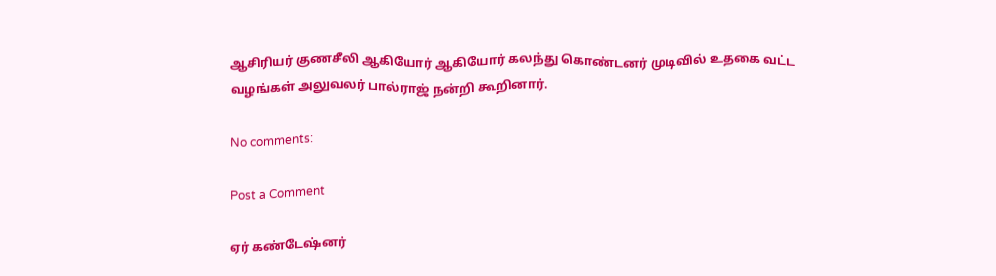ஆசிரியர் குணசீலி ஆகியோர் ஆகியோர் கலந்து கொண்டனர் முடிவில் உதகை வட்ட வழங்கள் அலுவலர் பால்ராஜ் நன்றி கூறினார்.

No comments:

Post a Comment

ஏர் கண்டேஷ்னர்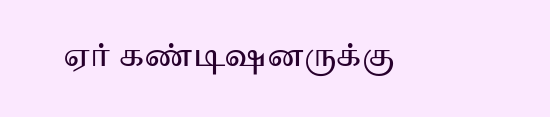ஏர் கண்டிஷனருக்கு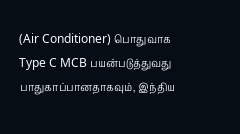(Air Conditioner) பொதுவாக Type C MCB பயன்படுத்துவது பாதுகாப்பானதாகவும், இந்திய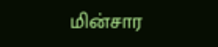மின்சார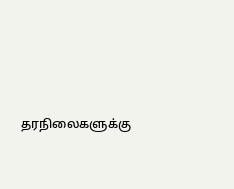தரநிலைகளுக்கு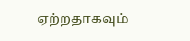ஏற்றதாகவும்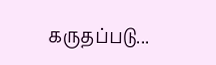கருதப்படு...